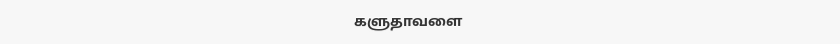களுதாவளை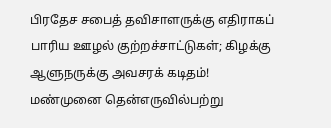பிரதேச சபைத் தவிசாளருக்கு எதிராகப் பாரிய ஊழல் குற்றச்சாட்டுகள்; கிழக்கு ஆளுநருக்கு அவசரக் கடிதம்!
மண்முனை தென்எருவில்பற்று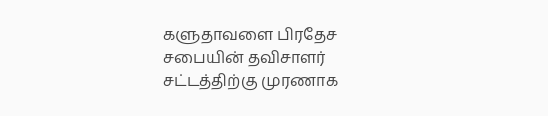களுதாவளை பிரதேச சபையின் தவிசாளர் சட்டத்திற்கு முரணாக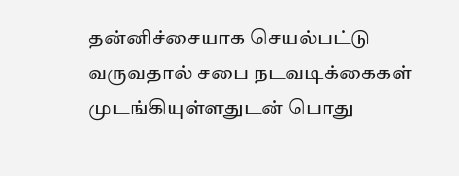தன்னிச்சையாக செயல்பட்டு வருவதால் சபை நடவடிக்கைகள் முடங்கியுள்ளதுடன் பொது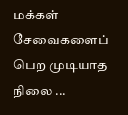மக்கள் சேவைகளைப் பெற முடியாத நிலை ...